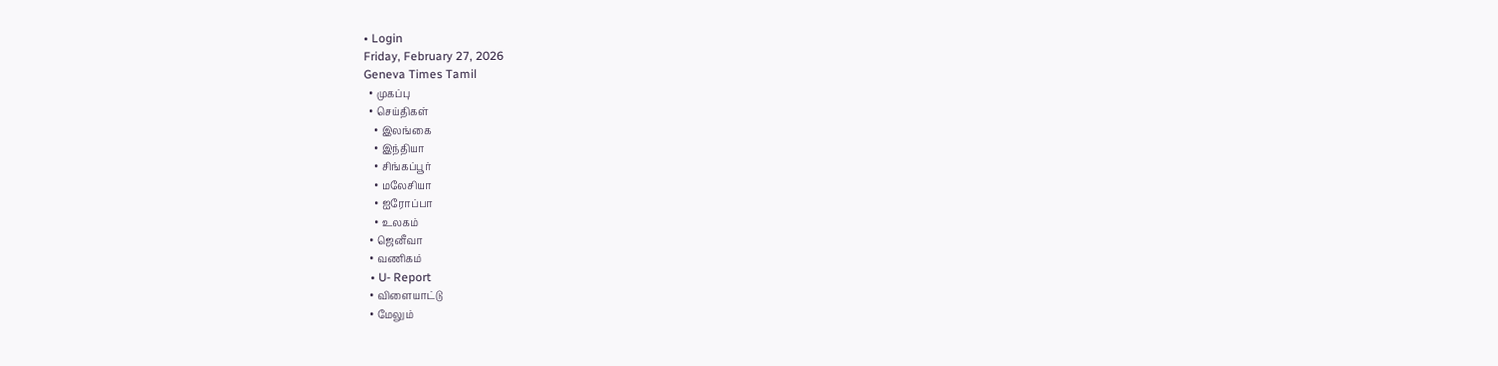• Login
Friday, February 27, 2026
Geneva Times Tamil
  • முகப்பு
  • செய்திகள்
    • இலங்கை
    • இந்தியா
    • சிங்கப்பூர்
    • மலேசியா
    • ஐரோப்பா
    • உலகம்
  • ஜெனீவா
  • வணிகம்
  • U- Report
  • விளையாட்டு
  • மேலும்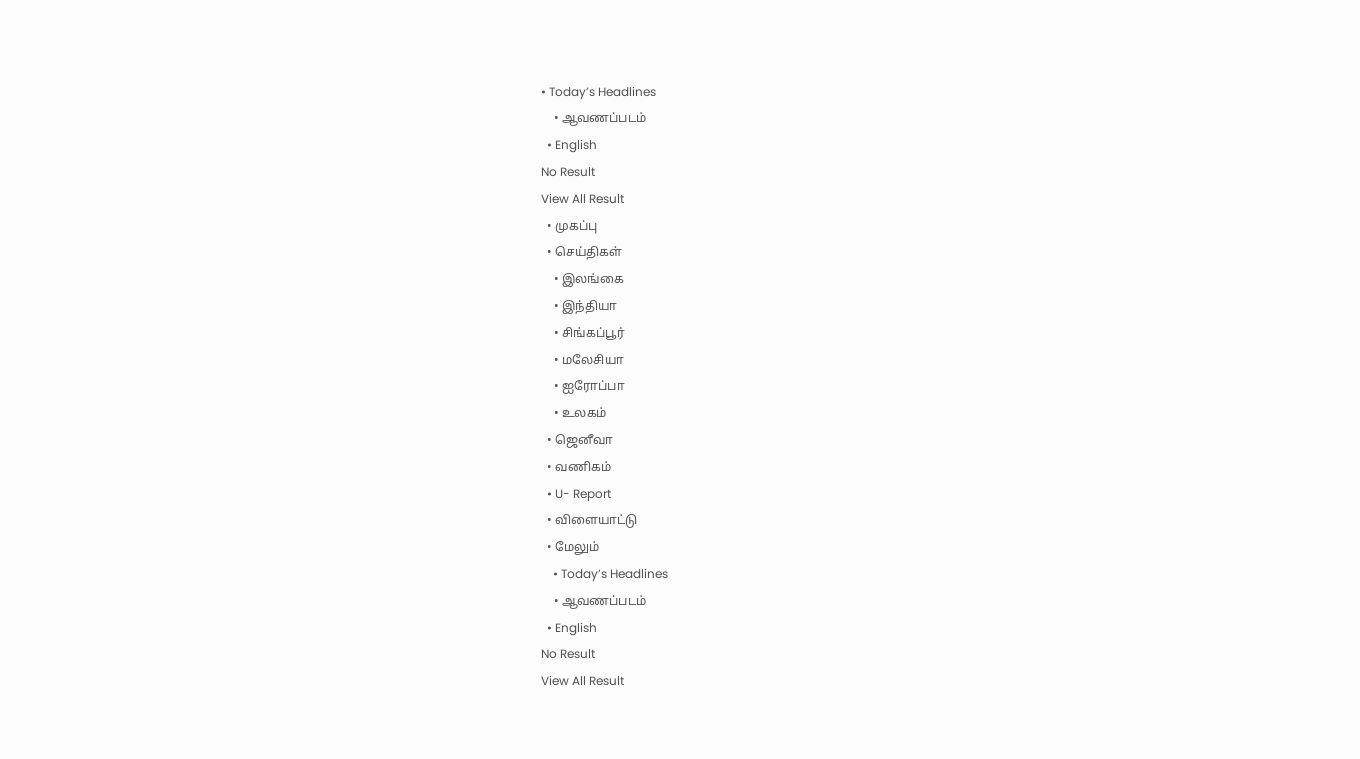• Today’s Headlines
    • ஆவணப்படம்
  • English
No Result
View All Result
  • முகப்பு
  • செய்திகள்
    • இலங்கை
    • இந்தியா
    • சிங்கப்பூர்
    • மலேசியா
    • ஐரோப்பா
    • உலகம்
  • ஜெனீவா
  • வணிகம்
  • U- Report
  • விளையாட்டு
  • மேலும்
    • Today’s Headlines
    • ஆவணப்படம்
  • English
No Result
View All Result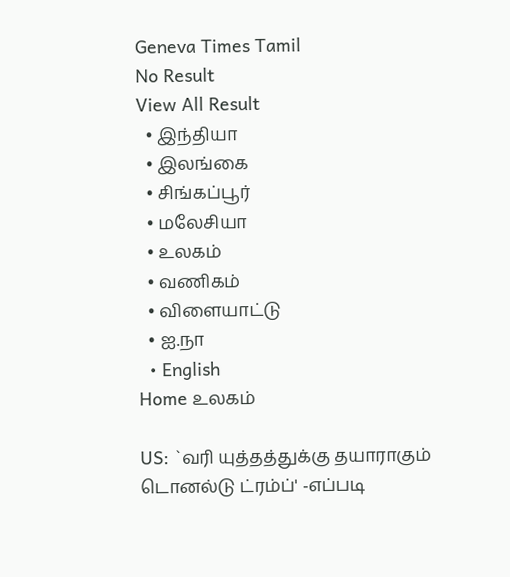Geneva Times Tamil
No Result
View All Result
  • இந்தியா
  • இலங்கை
  • சிங்கப்பூர்
  • மலேசியா
  • உலகம்
  • வணிகம்
  • விளையாட்டு
  • ஐ.நா
  • English
Home உலகம்

US: `வரி யுத்தத்துக்கு தயாராகும் டொனல்டு ட்ரம்ப்' -எப்படி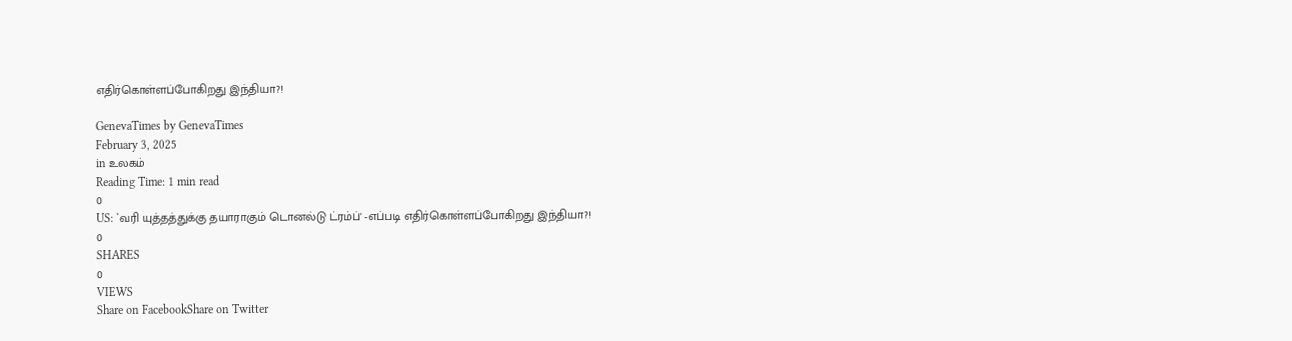எதிர்கொள்ளப்போகிறது இந்தியா?!

GenevaTimes by GenevaTimes
February 3, 2025
in உலகம்
Reading Time: 1 min read
0
US: `வரி யுத்தத்துக்கு தயாராகும் டொனல்டு ட்ரம்ப்' -எப்படி எதிர்கொள்ளப்போகிறது இந்தியா?!
0
SHARES
0
VIEWS
Share on FacebookShare on Twitter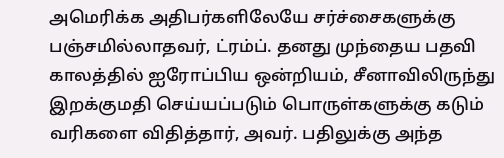அமெரிக்க அதிபர்களிலேயே சர்ச்சைகளுக்கு பஞ்சமில்லாதவர், ட்ரம்ப். தனது முந்தைய பதவி காலத்தில் ஐரோப்பிய ஒன்றியம், சீனாவிலிருந்து இறக்குமதி செய்யப்படும் பொருள்களுக்கு கடும் வரிகளை விதித்தார், அவர். பதிலுக்கு அந்த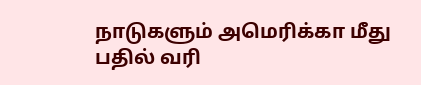நாடுகளும் அமெரிக்கா மீது பதில் வரி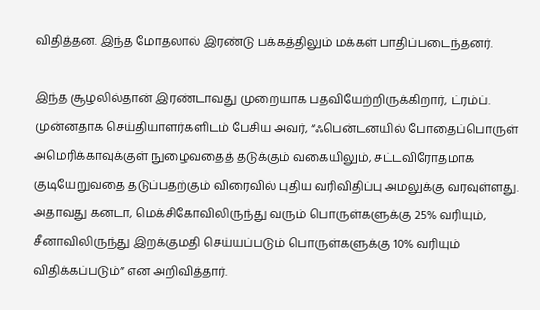விதித்தன. இந்த மோதலால் இரண்டு பக்கத்திலும் மக்கள் பாதிப்படைந்தனர்.

இந்த சூழலில்தான் இரண்டாவது முறையாக பதவியேற்றிருக்கிறார், ட்ரம்ப். முன்னதாக செய்தியாளர்களிடம் பேசிய அவர், “ஃபென்டனயில் போதைப்பொருள் அமெரிக்காவுக்குள் நுழைவதைத் தடுக்கும் வகையிலும், சட்டவிரோதமாக குடியேறுவதை தடுப்பதற்கும் விரைவில் புதிய வரிவிதிப்பு அமலுக்கு வரவுள்ளது. அதாவது கனடா, மெக்சிகோவிலிருந்து வரும் பொருள்களுக்கு 25% வரியும், சீனாவிலிருந்து இறக்குமதி செய்யப்படும் பொருள்களுக்கு 10% வரியும் விதிக்கப்படும்” என அறிவித்தார்.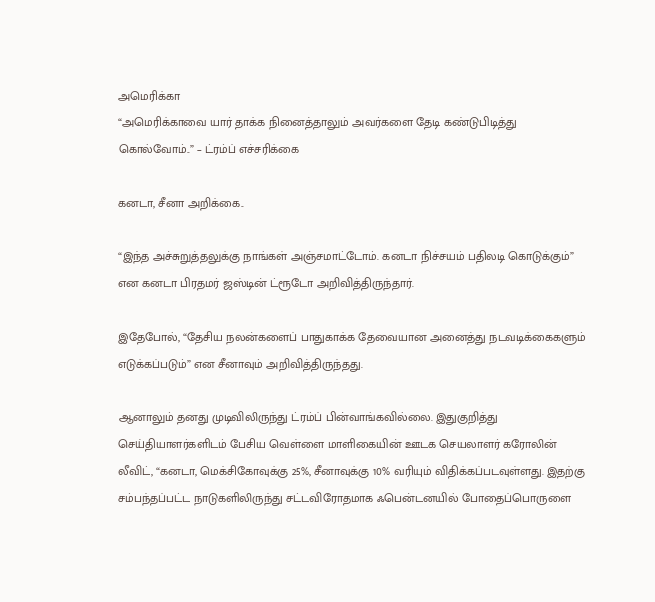அமெரிக்கா
“அமெரிக்காவை யார் தாக்க நினைத்தாலும் அவர்களை தேடி கண்டுபிடித்து கொல்வோம்..” – ட்ரம்ப் எச்சரிக்கை

கனடா, சீனா அறிக்கை..

“இந்த அச்சுறுத்தலுக்கு நாங்கள் அஞ்சமாட்டோம். கனடா நிச்சயம் பதிலடி கொடுக்கும்” என கனடா பிரதமர் ஜஸ்டின் ட்ரூடோ அறிவித்திருந்தார்.

இதேபோல், “தேசிய நலன்களைப் பாதுகாக்க தேவையான அனைத்து நடவடிக்கைகளும் எடுக்கப்படும்” என சீனாவும் அறிவித்திருந்தது.

ஆனாலும் தனது முடிவிலிருந்து ட்ரம்ப் பின்வாங்கவில்லை. இதுகுறித்து செய்தியாளர்களிடம் பேசிய வெள்ளை மாளிகையின் ஊடக செயலாளர் கரோலின் லீவிட், “கனடா, மெக்சிகோவுக்கு 25%, சீனாவுக்கு 10% வரியும் விதிக்கப்படவுள்ளது. இதற்கு சம்பந்தப்பட்ட நாடுகளிலிருந்து சட்டவிரோதமாக ஃபென்டனயில் போதைப்பொருளை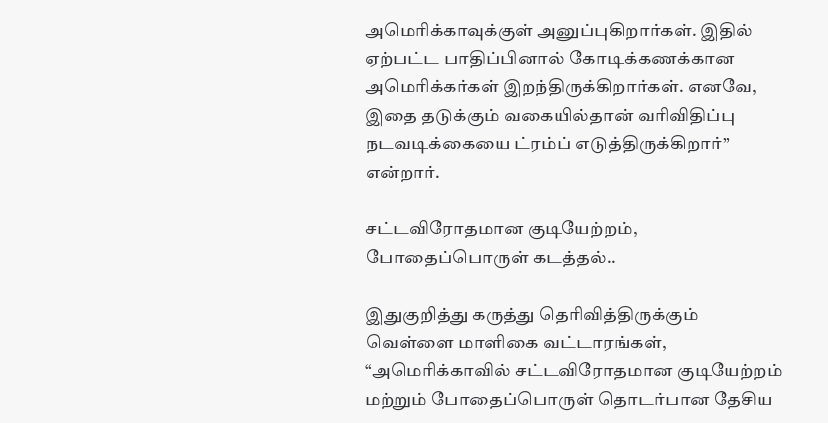அமெரிக்காவுக்குள் அனுப்புகிறார்கள். இதில் ஏற்பட்ட பாதிப்பினால் கோடிக்கணக்கான அமெரிக்கர்கள் இறந்திருக்கிறார்கள். எனவே, இதை தடுக்கும் வகையில்தான் வரிவிதிப்பு நடவடிக்கையை ட்ரம்ப் எடுத்திருக்கிறார்” என்றார்.

சட்டவிரோதமான குடியேற்றம், போதைப்பொருள் கடத்தல்..

இதுகுறித்து கருத்து தெரிவித்திருக்கும் வெள்ளை மாளிகை வட்டாரங்கள், “அமெரிக்காவில் சட்டவிரோதமான குடியேற்றம் மற்றும் போதைப்பொருள் தொடர்பான தேசிய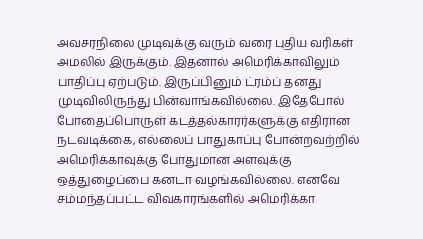அவசரநிலை முடிவுக்கு வரும் வரை புதிய வரிகள் அமலில் இருக்கும். இதனால் அமெரிக்காவிலும் பாதிப்பு ஏற்படும். இருப்பினும் ட்ரம்ப் தனது முடிவிலிருந்து பின்வாங்கவில்லை. இதேபோல் போதைப்பொருள் கடத்தல்காரர்களுக்கு எதிரான நடவடிக்கை, எல்லைப் பாதுகாப்பு போன்றவற்றில் அமெரிக்காவுக்கு போதுமான அளவுக்கு ஒத்துழைப்பை கனடா வழங்கவில்லை. எனவே சம்மந்தப்பட்ட விவகாரங்களில் அமெரிக்கா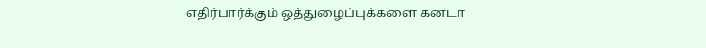எதிர்பார்க்கும் ஒத்துழைப்புக்களை கனடா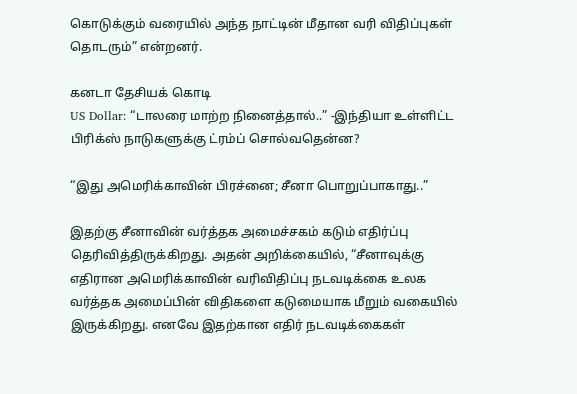கொடுக்கும் வரையில் அந்த நாட்டின் மீதான வரி விதிப்புகள் தொடரும்” என்றனர்.

கனடா தேசியக் கொடி
US Dollar: “டாலரை மாற்ற நினைத்தால்..” -இந்தியா உள்ளிட்ட பிரிக்ஸ் நாடுகளுக்கு ட்ரம்ப் சொல்வதென்ன?

“இது அமெரிக்காவின் பிரச்னை; சீனா பொறுப்பாகாது..”

இதற்கு சீனாவின் வர்த்தக அமைச்சகம் கடும் எதிர்ப்பு தெரிவித்திருக்கிறது. அதன் அறிக்கையில், “சீனாவுக்கு எதிரான அமெரிக்காவின் வரிவிதிப்பு நடவடிக்கை உலக வர்த்தக அமைப்பின் விதிகளை கடுமையாக மீறும் வகையில் இருக்கிறது. எனவே இதற்கான எதிர் நடவடிக்கைகள்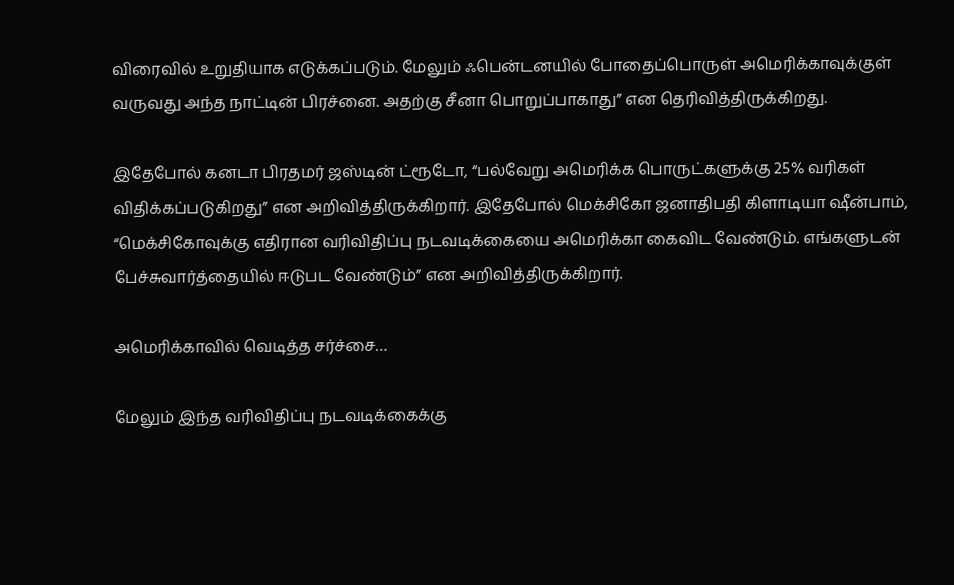விரைவில் உறுதியாக எடுக்கப்படும். மேலும் ஃபென்டனயில் போதைப்பொருள் அமெரிக்காவுக்குள் வருவது அந்த நாட்டின் பிரச்னை. அதற்கு சீனா பொறுப்பாகாது” என தெரிவித்திருக்கிறது.

இதேபோல் கனடா பிரதமர் ஜஸ்டின் ட்ரூடோ, “பல்வேறு அமெரிக்க பொருட்களுக்கு 25% வரிகள் விதிக்கப்படுகிறது” என அறிவித்திருக்கிறார். இதேபோல் மெக்சிகோ ஜனாதிபதி கிளாடியா ஷீன்பாம், “மெக்சிகோவுக்கு எதிரான வரிவிதிப்பு நடவடிக்கையை அமெரிக்கா கைவிட வேண்டும். எங்களுடன் பேச்சுவார்த்தையில் ஈடுபட வேண்டும்” என அறிவித்திருக்கிறார்.

அமெரிக்காவில் வெடித்த சர்ச்சை…

மேலும் இந்த வரிவிதிப்பு நடவடிக்கைக்கு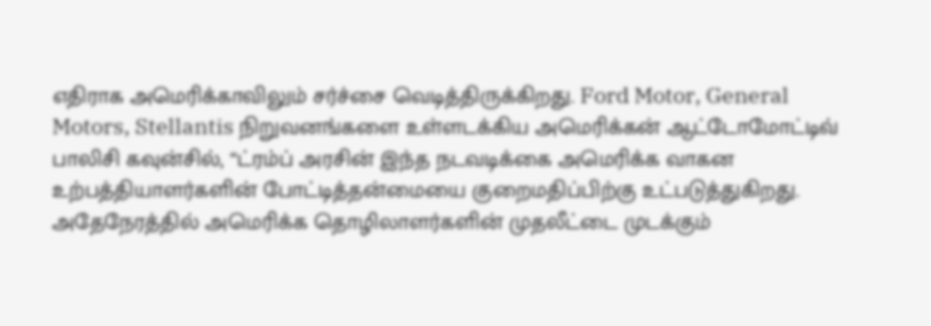எதிராக அமெரிக்காவிலும் சர்ச்சை வெடித்திருக்கிறது. Ford Motor, General Motors, Stellantis நிறுவனங்களை உள்ளடக்கிய அமெரிக்கன் ஆட்டோமோட்டிவ் பாலிசி கவுன்சில், “ட்ரம்ப் அரசின் இந்த நடவடிக்கை அமெரிக்க வாகன உற்பத்தியாளர்களின் போட்டித்தன்மையை குறைமதிப்பிற்கு உட்படுத்துகிறது. அதேநேரத்தில் அமெரிக்க தொழிலாளர்களின் முதலீட்டை முடக்கும்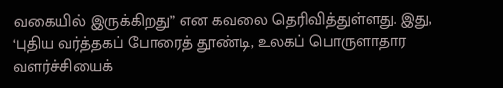வகையில் இருக்கிறது” என கவலை தெரிவித்துள்ளது. இது, ‘புதிய வர்த்தகப் போரைத் தூண்டி, உலகப் பொருளாதார வளர்ச்சியைக்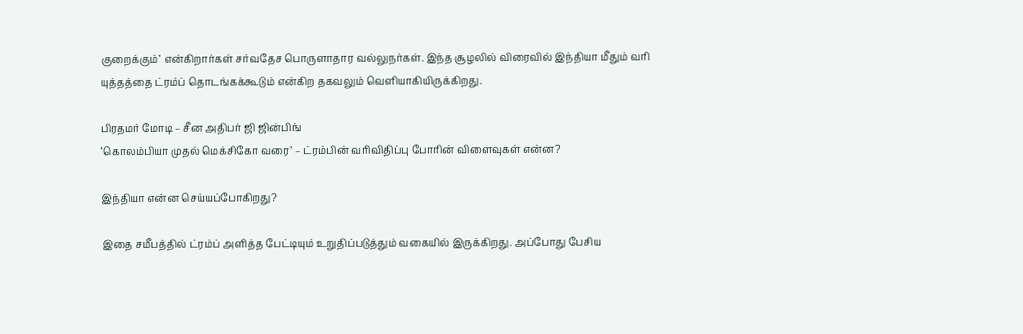குறைக்கும்’ என்கிறார்கள் சர்வதேச பொருளாதார வல்லுநர்கள். இந்த சூழலில் விரைவில் இந்தியா மீதும் வரி யுத்தத்தை ட்ரம்ப் தொடங்கக்கூடும் என்கிற தகவலும் வெளியாகியிருக்கிறது.

பிரதமர் மோடி – சீன அதிபர் ஜி ஜின்பிங்
‘கொலம்பியா முதல் மெக்சிகோ வரை’ – ட்ரம்பின் வரிவிதிப்பு போரின் விளைவுகள் என்ன?

இந்தியா என்ன செய்யப்போகிறது?

இதை சமீபத்தில் ட்ரம்ப் அளித்த பேட்டியும் உறுதிப்படுத்தும் வகையில் இருக்கிறது. அப்போது பேசிய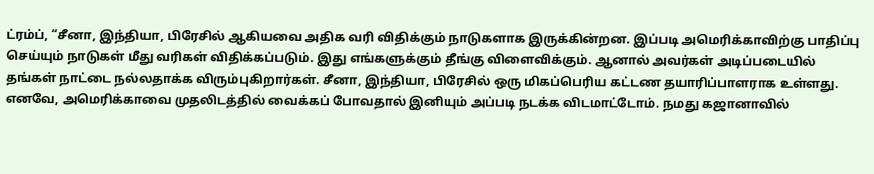ட்ரம்ப், “சீனா, இந்தியா, பிரேசில் ஆகியவை அதிக வரி விதிக்கும் நாடுகளாக இருக்கின்றன. இப்படி அமெரிக்காவிற்கு பாதிப்பு செய்யும் நாடுகள் மீது வரிகள் விதிக்கப்படும். இது எங்களுக்கும் தீங்கு விளைவிக்கும். ஆனால் அவர்கள் அடிப்படையில் தங்கள் நாட்டை நல்லதாக்க விரும்புகிறார்கள். சீனா, இந்தியா, பிரேசில் ஒரு மிகப்பெரிய கட்டண தயாரிப்பாளராக உள்ளது. எனவே, அமெரிக்காவை முதலிடத்தில் வைக்கப் போவதால் இனியும் அப்படி நடக்க விடமாட்டோம். நமது கஜானாவில்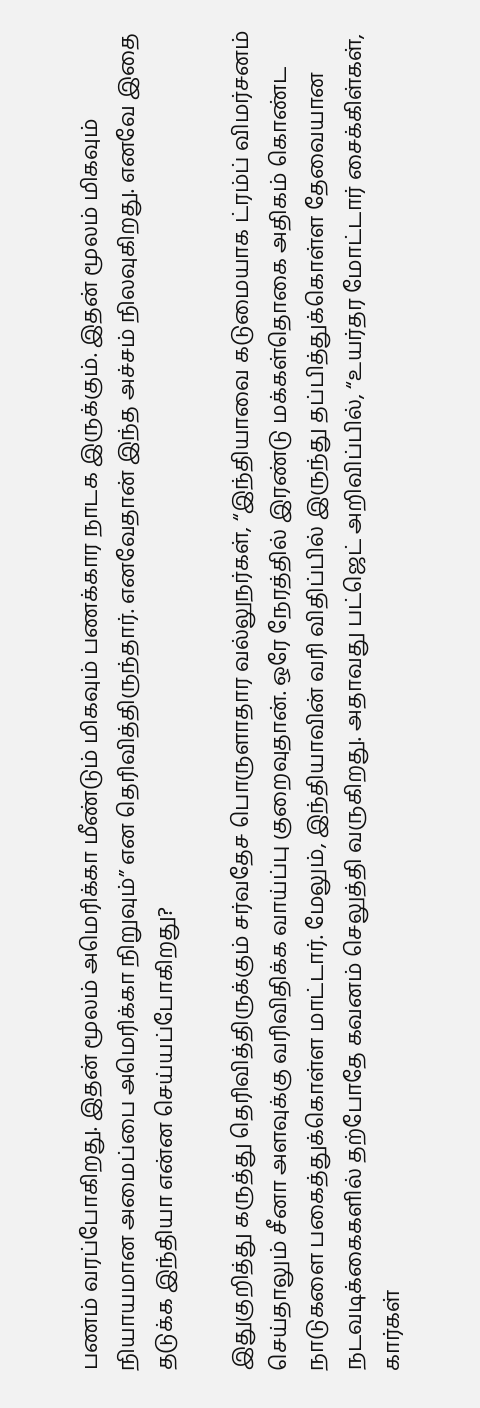பணம் வரப்போகிறது. இதன் மூலம் அமெரிக்கா மீண்டும் மிகவும் பணக்கார நாடக இருக்கும். இதன் மூலம் மிகவும் நியாயமான அமைப்பை அமெரிக்கா நிறுவும்” என தெரிவித்திருந்தார். எனவேதான் இந்த அச்சம் நிலவுகிறது. எனவே இதை தடுக்க இந்தியா என்ன செய்யப்போகிறது?

இதுகுறித்து கருத்து தெரிவித்திருக்கும் சர்வதேச பொருளாதார வல்லுநர்கள், “இந்தியாவை கடுமையாக ட்ரம்ப் விமர்சனம் செய்தாலும் சீனா அளவுக்கு வரிவிதிக்க வாய்ப்பு குறைவுதான். ஒரே நேரத்தில் இரண்டு மக்கள்தொகை அதிகம் கொண்ட நாடுகளை பகைத்துக்கொள்ள மாட்டார். மேலும், இந்தியாவின் வரி விதிப்பில் இருந்து தப்பித்துக்கொள்ள தேவையான நடவடிக்கைகளில் தற்போதே கவனம் செலுத்தி வருகிறது. அதாவது பட்ஜெட் அறிவிப்பில், “உயர்தர மோட்டார் சைக்கிள்கள், கார்கள்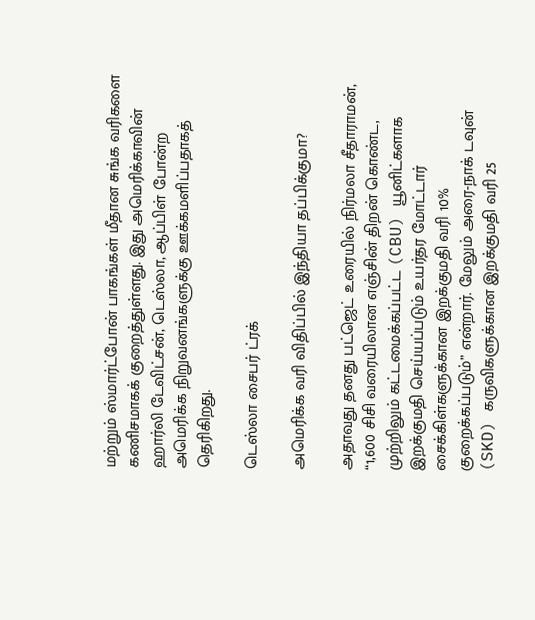மற்றும் ஸ்மார்ட்போன் பாகங்கள் மீதான சுங்க வரிகளை கணிசமாகக் குறைத்துள்ளது. இது அமெரிக்காவின் ஹார்லி டேவிட்சன், டெஸ்லா, ஆப்பிள் போன்ற அமெரிக்க நிறுவனங்களுக்கு ஊக்கமளிப்பதாகத் தெரிகிறது.

டெஸ்லா சைபர் ட்ரக்

அமெரிக்க வரி விதிப்பில் இந்தியா தப்பிக்குமா?

அதாவது தனது பட்ஜெட் உரையில் நிர்மலா சீதாராமன், “1,600 சிசி வரையிலான எஞ்சின் திறன் கொண்ட, முற்றிலும் கட்டமைக்கப்பட்ட (CBU) யூனிட்களாக இறக்குமதி செய்யப்படும் உயர்தர மோட்டார் சைக்கிள்களுக்கான இறக்குமதி வரி 10% குறைக்கப்படும்” என்றார். மேலும் அரை-நாக் டவுன் (SKD) கருவிகளுக்கான இறக்குமதி வரி 25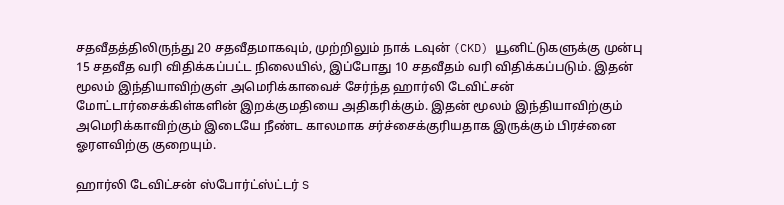சதவீதத்திலிருந்து 20 சதவீதமாகவும், முற்றிலும் நாக் டவுன் (CKD) யூனிட்டுகளுக்கு முன்பு 15 சதவீத வரி விதிக்கப்பட்ட நிலையில், இப்போது 10 சதவீதம் வரி விதிக்கப்படும். இதன் மூலம் இந்தியாவிற்குள் அமெரிக்காவைச் சேர்ந்த ஹார்லி டேவிட்சன் மோட்டார்சைக்கிள்களின் இறக்குமதியை அதிகரிக்கும். இதன் மூலம் இந்தியாவிற்கும் அமெரிக்காவிற்கும் இடையே நீண்ட காலமாக சர்ச்சைக்குரியதாக இருக்கும் பிரச்னை ஓரளவிற்கு குறையும்.

ஹார்லி டேவிட்சன் ஸ்போர்ட்ஸ்ட்டர் S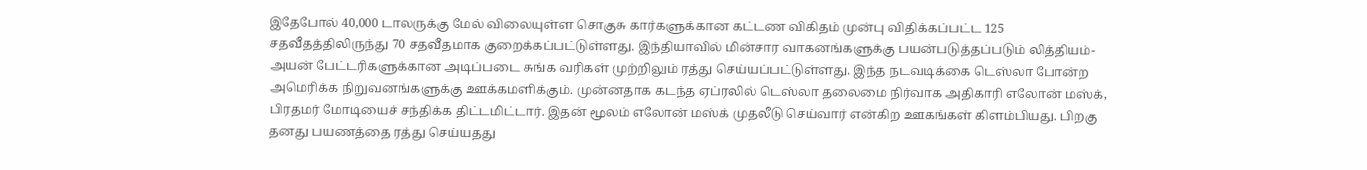இதேபோல் 40,000 டாலருக்கு மேல் விலையுள்ள சொகுசு கார்களுக்கான கட்டண விகிதம் முன்பு விதிக்கப்பட்ட 125 சதவீதத்திலிருந்து 70 சதவீதமாக குறைக்கப்பட்டுள்ளது. இந்தியாவில் மின்சார வாகனங்களுக்கு பயன்படுத்தப்படும் லித்தியம்-அயன் பேட்டரிகளுக்கான அடிப்படை சுங்க வரிகள் முற்றிலும் ரத்து செய்யப்பட்டுள்ளது. இந்த நடவடிக்கை டெஸ்லா போன்ற அமெரிக்க நிறுவனங்களுக்கு ஊக்கமளிக்கும். முன்னதாக கடந்த ஏப்ரலில் டெஸ்லா தலைமை நிர்வாக அதிகாரி எலோன் மஸ்க், பிரதமர் மோடியைச் சந்திக்க திட்டமிட்டார். இதன் மூலம் எலோன் மஸ்க் முதலீடு செய்வார் என்கிற ஊகங்கள் கிளம்பியது. பிறகு தனது பயணத்தை ரத்து செய்யதது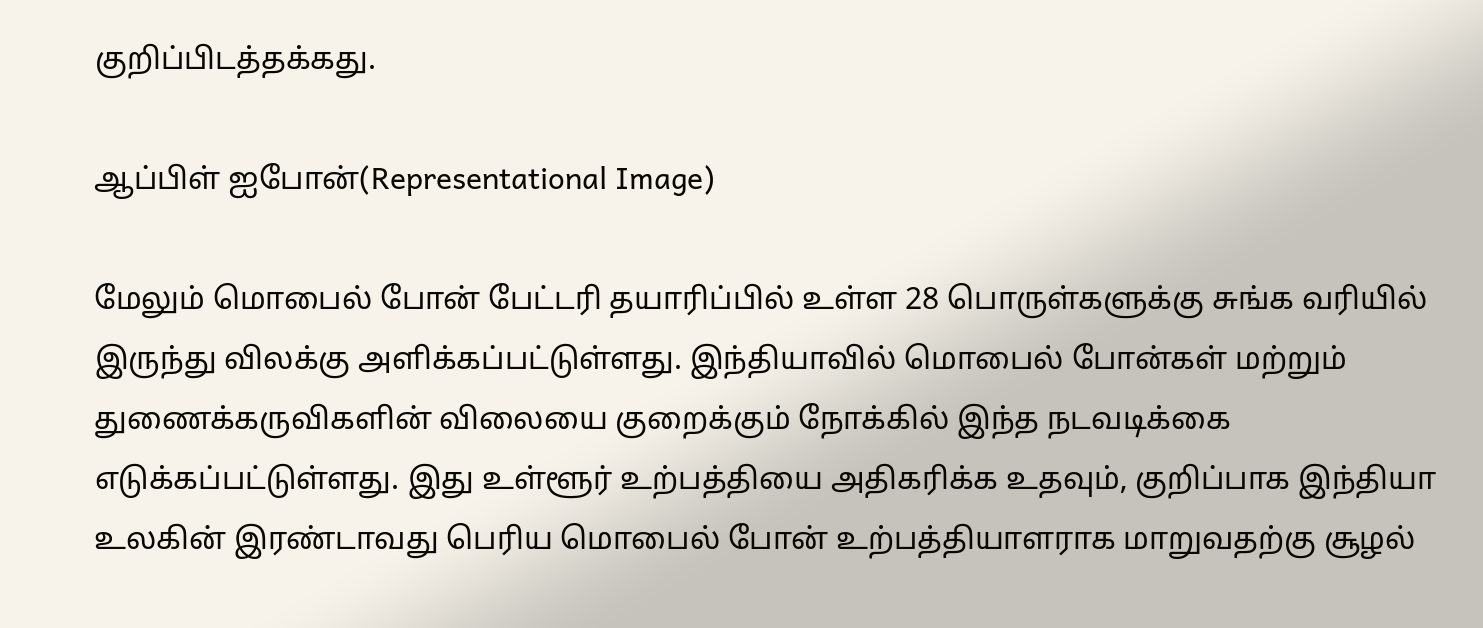குறிப்பிடத்தக்கது.

ஆப்பிள் ஐபோன்(Representational Image)

மேலும் மொபைல் போன் பேட்டரி தயாரிப்பில் உள்ள 28 பொருள்களுக்கு சுங்க வரியில் இருந்து விலக்கு அளிக்கப்பட்டுள்ளது. இந்தியாவில் மொபைல் போன்கள் மற்றும் துணைக்கருவிகளின் விலையை குறைக்கும் நோக்கில் இந்த நடவடிக்கை எடுக்கப்பட்டுள்ளது. இது உள்ளூர் உற்பத்தியை அதிகரிக்க உதவும், குறிப்பாக இந்தியா உலகின் இரண்டாவது பெரிய மொபைல் போன் உற்பத்தியாளராக மாறுவதற்கு சூழல்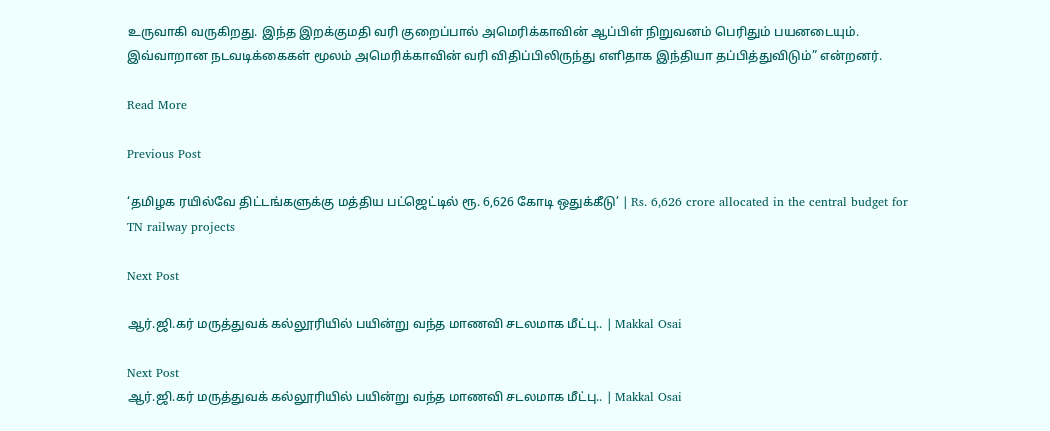உருவாகி வருகிறது. இந்த இறக்குமதி வரி குறைப்பால் அமெரிக்காவின் ஆப்பிள் நிறுவனம் பெரிதும் பயனடையும். இவ்வாறான நடவடிக்கைகள் மூலம் அமெரிக்காவின் வரி விதிப்பிலிருந்து எளிதாக இந்தியா தப்பித்துவிடும்” என்றனர்.

Read More

Previous Post

‘தமிழக ரயில்வே திட்டங்களுக்கு மத்திய பட்ஜெட்டில் ரூ. 6,626 கோடி ஒதுக்கீடு’ | Rs. 6,626 crore allocated in the central budget for TN railway projects

Next Post

ஆர்.ஜி.கர் மருத்துவக் கல்லூரியில் பயின்று வந்த மாணவி சடலமாக மீட்பு.. | Makkal Osai

Next Post
ஆர்.ஜி.கர் மருத்துவக் கல்லூரியில் பயின்று வந்த மாணவி சடலமாக மீட்பு.. | Makkal Osai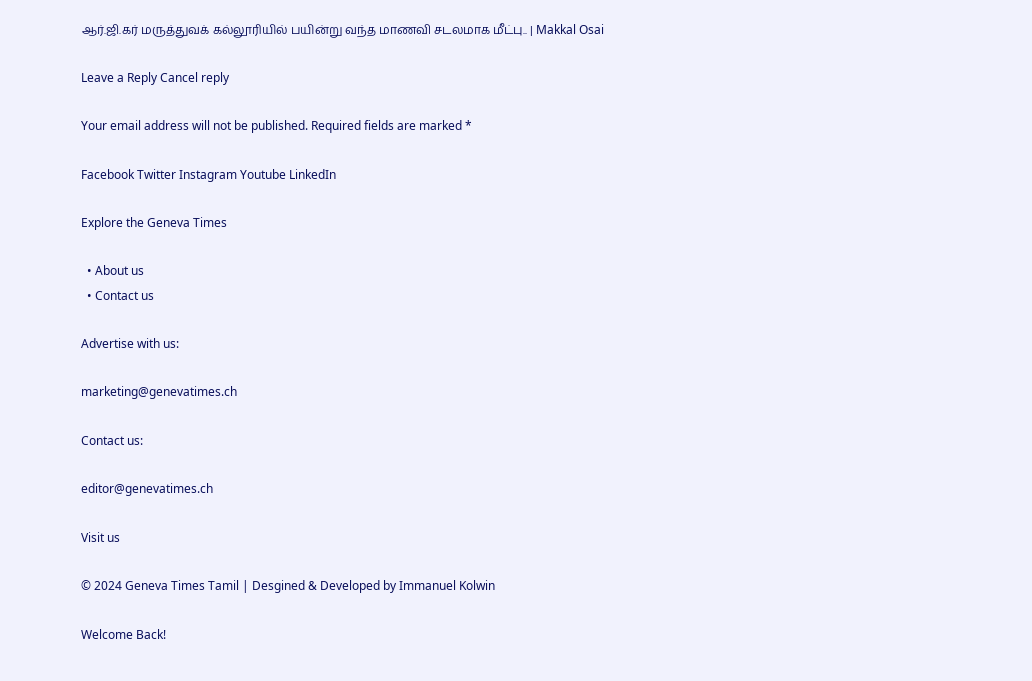ஆர்.ஜி.கர் மருத்துவக் கல்லூரியில் பயின்று வந்த மாணவி சடலமாக மீட்பு.. | Makkal Osai

Leave a Reply Cancel reply

Your email address will not be published. Required fields are marked *

Facebook Twitter Instagram Youtube LinkedIn

Explore the Geneva Times

  • About us
  • Contact us

Advertise with us:

marketing@genevatimes.ch

Contact us:

editor@genevatimes.ch

Visit us

© 2024 Geneva Times Tamil | Desgined & Developed by Immanuel Kolwin

Welcome Back!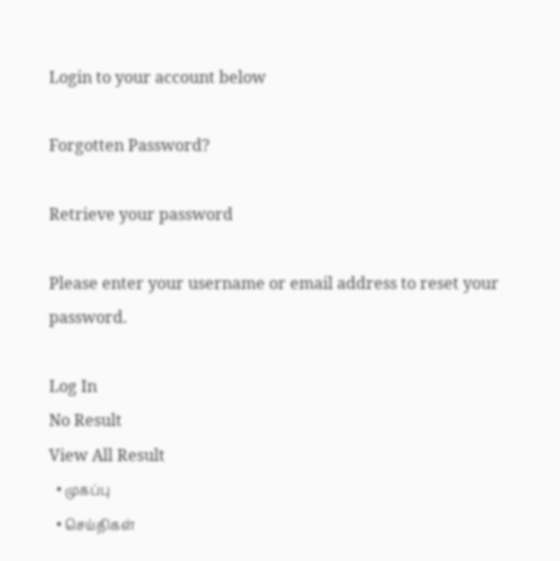Login to your account below

Forgotten Password?

Retrieve your password

Please enter your username or email address to reset your password.

Log In
No Result
View All Result
  • முகப்பு
  • செய்திகள்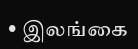• இலங்கை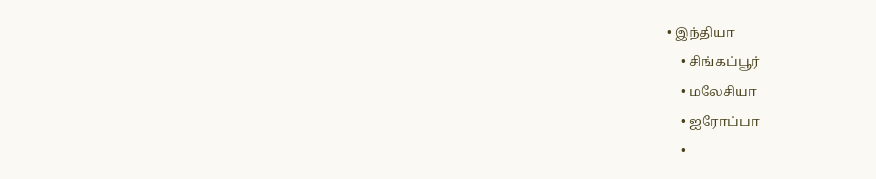• இந்தியா
    • சிங்கப்பூர்
    • மலேசியா
    • ஐரோப்பா
    •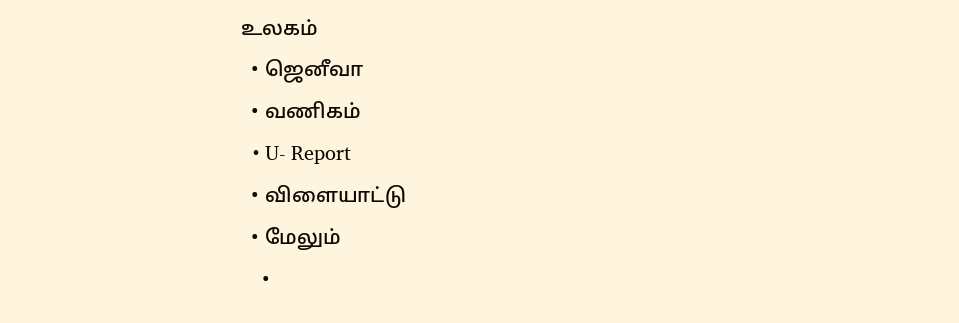உலகம்
  • ஜெனீவா
  • வணிகம்
  • U- Report
  • விளையாட்டு
  • மேலும்
    •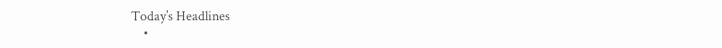Today’s Headlines
    •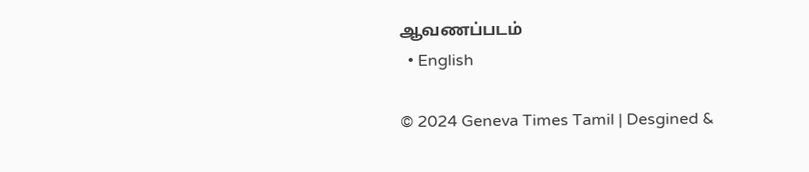ஆவணப்படம்
  • English

© 2024 Geneva Times Tamil | Desgined &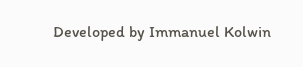Developed by Immanuel Kolwin